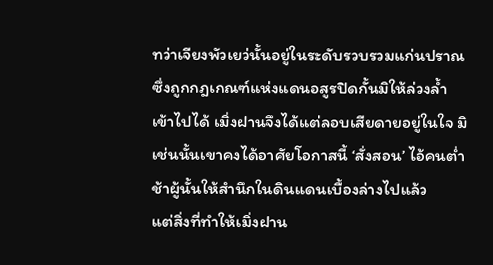ทว่าเจียงพัวเยว่นั้นอยู่ในระดับรวบรวมแก่นปราณ ซึ่งถูกกฎเกณฑ์แห่งแดนอสูรปิดกั้นมิให้ล่วงล้ำเข้าไปได้ เมิ่งฝานจึงได้แต่ลอบเสียดายอยู่ในใจ มิเช่นนั้นเขาคงได้อาศัยโอกาสนี้ ‘สั่งสอน’ ไอ้คนต่ำช้าผู้นั้นให้สำนึกในดินแดนเบื้องล่างไปแล้ว
แต่สิ่งที่ทำให้เมิ่งฝาน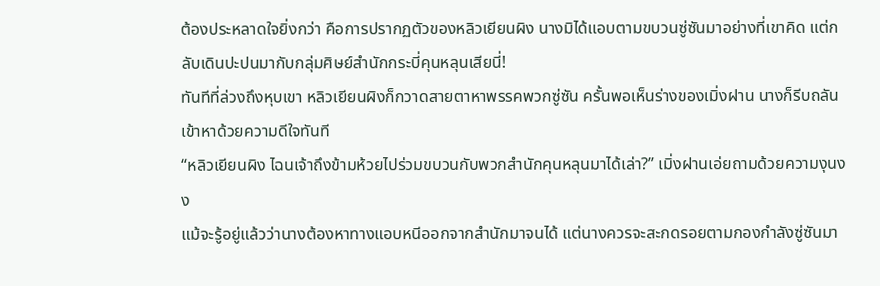ต้องประหลาดใจยิ่งกว่า คือการปรากฏตัวของหลิวเยียนผิง นางมิได้แอบตามขบวนซู่ซันมาอย่างที่เขาคิด แต่กลับเดินปะปนมากับกลุ่มศิษย์สำนักกระบี่คุนหลุนเสียนี่!
ทันทีที่ล่วงถึงหุบเขา หลิวเยียนผิงก็กวาดสายตาหาพรรคพวกซู่ซัน ครั้นพอเห็นร่างของเมิ่งฝาน นางก็รีบถลันเข้าหาด้วยความดีใจทันที
“หลิวเยียนผิง ไฉนเจ้าถึงข้ามห้วยไปร่วมขบวนกับพวกสำนักคุนหลุนมาได้เล่า?” เมิ่งฝานเอ่ยถามด้วยความงุนงง
แม้จะรู้อยู่แล้วว่านางต้องหาทางแอบหนีออกจากสำนักมาจนได้ แต่นางควรจะสะกดรอยตามกองกำลังซู่ซันมา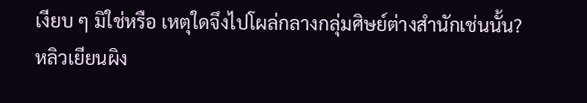เงียบ ๆ มิใช่หรือ เหตุใดจึงไปโผล่กลางกลุ่มศิษย์ต่างสำนักเช่นนั้น?
หลิวเยียนผิง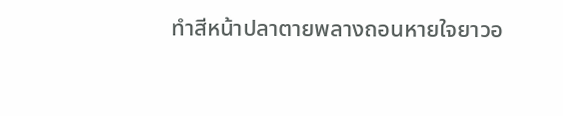ทำสีหน้าปลาตายพลางถอนหายใจยาวอ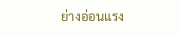ย่างอ่อนแรง